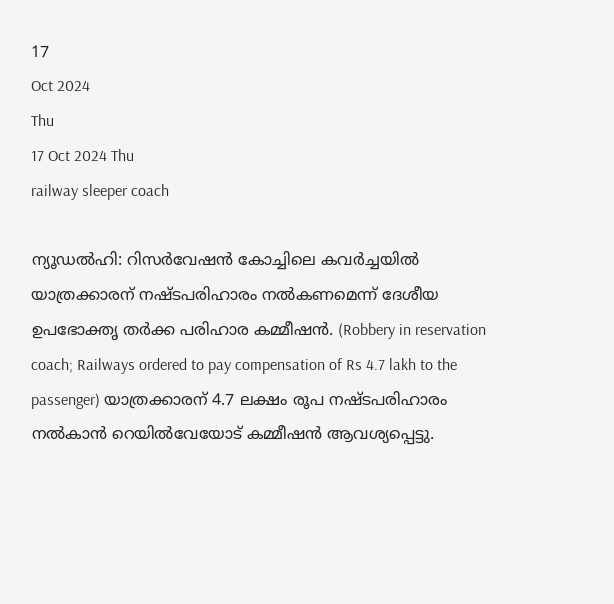17
Oct 2024
Thu
17 Oct 2024 Thu
railway sleeper coach

ന്യൂഡല്‍ഹി: റിസര്‍വേഷന്‍ കോച്ചിലെ കവര്‍ച്ചയില്‍ യാത്രക്കാരന് നഷ്ടപരിഹാരം നല്‍കണമെന്ന് ദേശീയ ഉപഭോക്തൃ തര്‍ക്ക പരിഹാര കമ്മീഷന്‍. (Robbery in reservation coach; Railways ordered to pay compensation of Rs 4.7 lakh to the passenger) യാത്രക്കാരന് 4.7 ലക്ഷം രൂപ നഷ്ടപരിഹാരം നല്‍കാന്‍ റെയില്‍വേയോട് കമ്മീഷന്‍ ആവശ്യപ്പെട്ടു.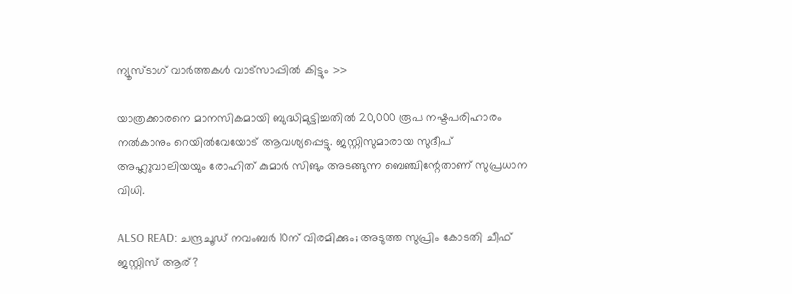ന്യൂസ്ടാഗ് വാര്‍ത്തകള്‍ വാട്‌സാപ്പില്‍ കിട്ടും >>

യാത്രക്കാരനെ മാനസികമായി ബുദ്ധിമുട്ടിച്ചതില്‍ 20,000 രൂപ നഷ്ടപരിഹാരം നല്‍കാനും റെയില്‍വേയോട് ആവശ്യപ്പെട്ടു. ജസ്റ്റിസുമാരായ സുദീപ് അഹ്ലുവാലിയയും രോഹിത് കുമാര്‍ സിങും അടങ്ങുന്ന ബെഞ്ചിന്റേതാണ് സുപ്രധാന വിധി.

ALSO READ: ചന്ദ്രചൂഡ് നവംബര്‍ 10ന് വിരമിക്കും; അടുത്ത സുപ്രിം കോടതി ചീഫ് ജസ്റ്റിസ് ആര്?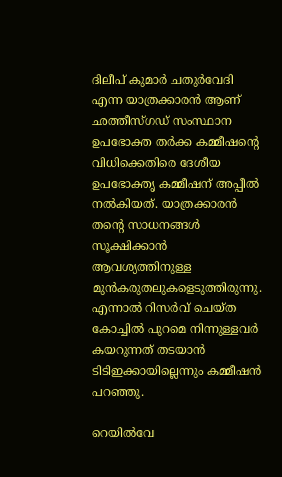ദിലീപ് കുമാര്‍ ചതുര്‍വേദി എന്ന യാത്രക്കാരന്‍ ആണ് ഛത്തീസ്ഗഡ് സംസ്ഥാന ഉപഭോക്ത തര്‍ക്ക കമ്മീഷന്റെ വിധിക്കെതിരെ ദേശീയ ഉപഭോക്തൃ കമ്മീഷന് അപ്പീല്‍ നല്‍കിയത്. യാത്രക്കാരന്‍ തന്റെ സാധനങ്ങള്‍ സൂക്ഷിക്കാന്‍ ആവശ്യത്തിനുള്ള മുന്‍കരുതലുകളെടുത്തിരുന്നു. എന്നാല്‍ റിസര്‍വ് ചെയ്ത കോച്ചില്‍ പുറമെ നിന്നുള്ളവര്‍ കയറുന്നത് തടയാന്‍ ടിടിഇക്കായില്ലെന്നും കമ്മീഷന്‍ പറഞ്ഞു.

റെയില്‍വേ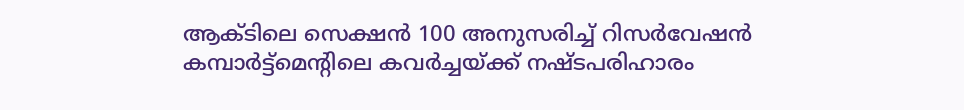ആക്ടിലെ സെക്ഷന്‍ 100 അനുസരിച്ച് റിസര്‍വേഷന്‍ കമ്പാര്‍ട്ട്മെന്റിലെ കവര്‍ച്ചയ്ക്ക് നഷ്ടപരിഹാരം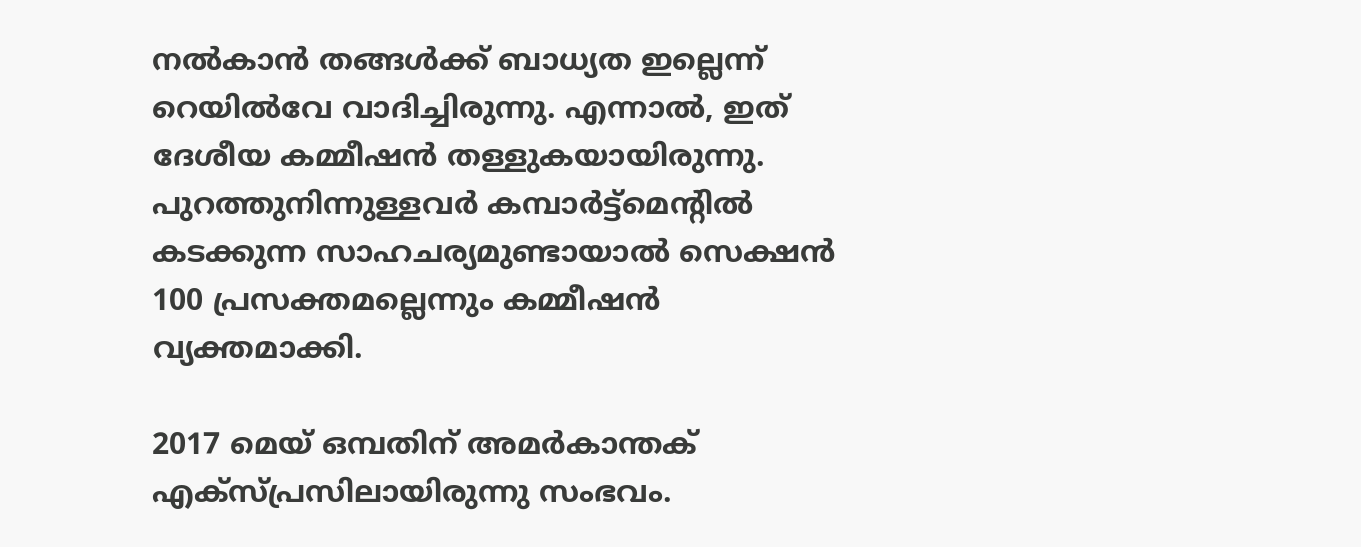നല്‍കാന്‍ തങ്ങള്‍ക്ക് ബാധ്യത ഇല്ലെന്ന് റെയില്‍വേ വാദിച്ചിരുന്നു. എന്നാല്‍, ഇത് ദേശീയ കമ്മീഷന്‍ തള്ളുകയായിരുന്നു. പുറത്തുനിന്നുള്ളവര്‍ കമ്പാര്‍ട്ട്മെന്റില്‍ കടക്കുന്ന സാഹചര്യമുണ്ടായാല്‍ സെക്ഷന്‍ 100 പ്രസക്തമല്ലെന്നും കമ്മീഷന്‍ വ്യക്തമാക്കി.

2017 മെയ് ഒമ്പതിന് അമര്‍കാന്തക് എക്സ്പ്രസിലായിരുന്നു സംഭവം.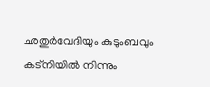ഛതുര്‍വേദിയും കുടുംബവും കട്നിയില്‍ നിന്നും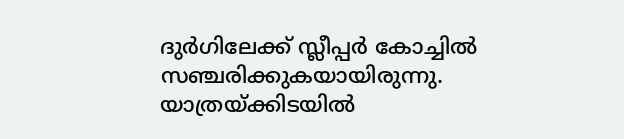ദുര്‍ഗിലേക്ക് സ്ലീപ്പര്‍ കോച്ചില്‍ സഞ്ചരിക്കുകയായിരുന്നു. യാത്രയ്ക്കിടയില്‍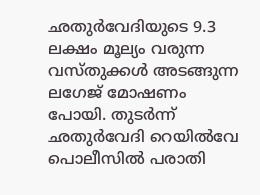ഛതുര്‍വേദിയുടെ 9.3 ലക്ഷം മൂല്യം വരുന്ന വസ്തുക്കള്‍ അടങ്ങുന്ന ലഗേജ് മോഷണം പോയി. തുടര്‍ന്ന് ഛതുര്‍വേദി റെയില്‍വേ പൊലീസില്‍ പരാതി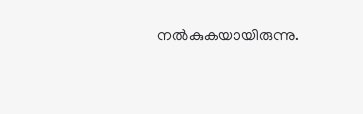നല്‍കുകയായിരുന്നു.